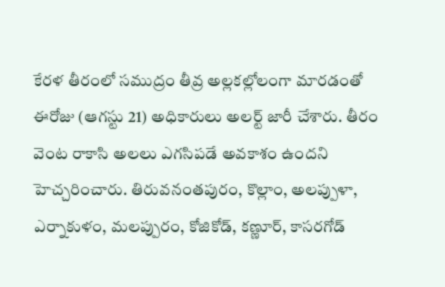కేరళ తీరంలో సముద్రం తీవ్ర అల్లకల్లోలంగా మారడంతో ఈరోజు (ఆగస్టు 21) అధికారులు అలర్ట్ జారీ చేశారు. తీరం వెంట రాకాసి అలలు ఎగసిపడే అవకాశం ఉందని హెచ్చరించారు. తిరువనంతపురం, కొల్లాం, అలప్పుళా, ఎర్నాకుళం, మలప్పురం, కోజికోడ్, కణ్ణూర్, కాసరగోడ్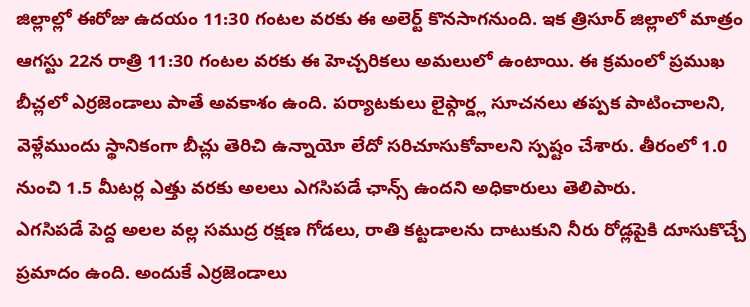జిల్లాల్లో ఈరోజు ఉదయం 11:30 గంటల వరకు ఈ అలెర్ట్ కొనసాగనుంది. ఇక త్రిసూర్ జిల్లాలో మాత్రం ఆగస్టు 22న రాత్రి 11:30 గంటల వరకు ఈ హెచ్చరికలు అమలులో ఉంటాయి. ఈ క్రమంలో ప్రముఖ బీచ్లలో ఎర్రజెండాలు పాతే అవకాశం ఉంది. పర్యాటకులు లైఫ్గార్డ్ల సూచనలు తప్పక పాటించాలని, వెళ్లేముందు స్థానికంగా బీచ్లు తెరిచి ఉన్నాయో లేదో సరిచూసుకోవాలని స్పష్టం చేశారు. తీరంలో 1.0 నుంచి 1.5 మీటర్ల ఎత్తు వరకు అలలు ఎగసిపడే ఛాన్స్ ఉందని అధికారులు తెలిపారు.
ఎగసిపడే పెద్ద అలల వల్ల సముద్ర రక్షణ గోడలు, రాతి కట్టడాలను దాటుకుని నీరు రోడ్లపైకి దూసుకొచ్చే ప్రమాదం ఉంది. అందుకే ఎర్రజెండాలు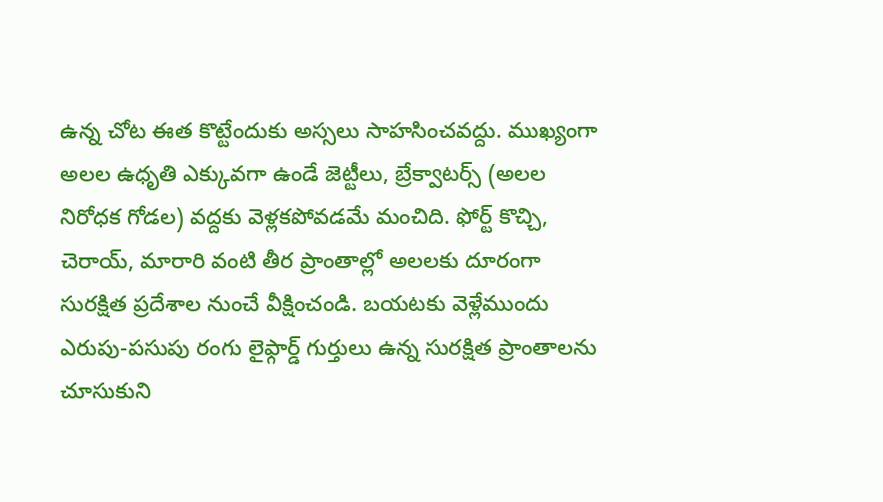ఉన్న చోట ఈత కొట్టేందుకు అస్సలు సాహసించవద్దు. ముఖ్యంగా అలల ఉధృతి ఎక్కువగా ఉండే జెట్టీలు, బ్రేక్వాటర్స్ (అలల నిరోధక గోడల) వద్దకు వెళ్లకపోవడమే మంచిది. ఫోర్ట్ కొచ్చి, చెరాయ్, మారారి వంటి తీర ప్రాంతాల్లో అలలకు దూరంగా సురక్షిత ప్రదేశాల నుంచే వీక్షించండి. బయటకు వెళ్లేముందు ఎరుపు-పసుపు రంగు లైఫ్గార్డ్ గుర్తులు ఉన్న సురక్షిత ప్రాంతాలను చూసుకుని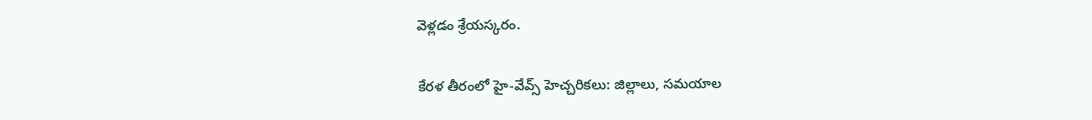వెళ్లడం శ్రేయస్కరం.

కేరళ తీరంలో హై-వేవ్స్ హెచ్చరికలు: జిల్లాలు, సమయాల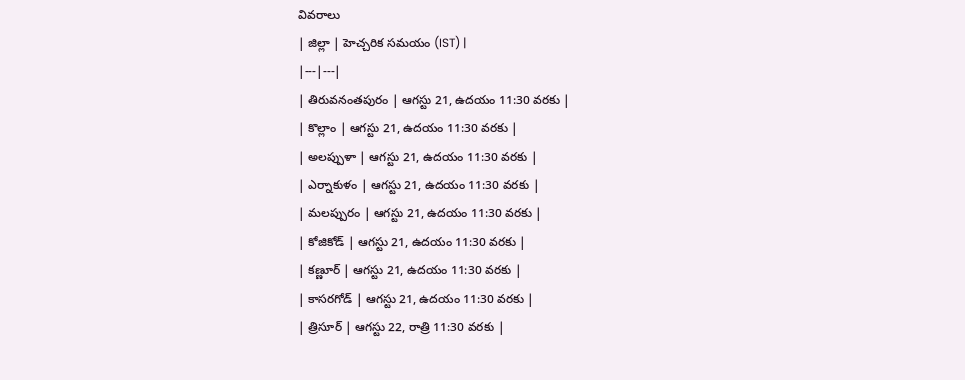వివరాలు
| జిల్లా | హెచ్చరిక సమయం (IST) |
|---|---|
| తిరువనంతపురం | ఆగస్టు 21, ఉదయం 11:30 వరకు |
| కొల్లాం | ఆగస్టు 21, ఉదయం 11:30 వరకు |
| అలప్పుళా | ఆగస్టు 21, ఉదయం 11:30 వరకు |
| ఎర్నాకుళం | ఆగస్టు 21, ఉదయం 11:30 వరకు |
| మలప్పురం | ఆగస్టు 21, ఉదయం 11:30 వరకు |
| కోజికోడ్ | ఆగస్టు 21, ఉదయం 11:30 వరకు |
| కణ్ణూర్ | ఆగస్టు 21, ఉదయం 11:30 వరకు |
| కాసరగోడ్ | ఆగస్టు 21, ఉదయం 11:30 వరకు |
| త్రిసూర్ | ఆగస్టు 22, రాత్రి 11:30 వరకు |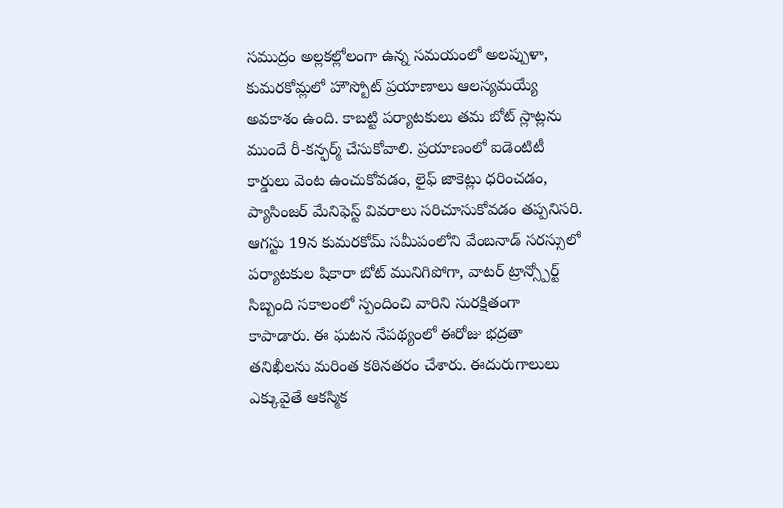సముద్రం అల్లకల్లోలంగా ఉన్న సమయంలో అలప్పుళా, కుమరకోమ్లలో హౌస్బోట్ ప్రయాణాలు ఆలస్యమయ్యే అవకాశం ఉంది. కాబట్టి పర్యాటకులు తమ బోట్ స్లాట్లను ముందే రీ-కన్ఫర్మ్ చేసుకోవాలి. ప్రయాణంలో ఐడెంటిటీ కార్డులు వెంట ఉంచుకోవడం, లైఫ్ జాకెట్లు ధరించడం, ప్యాసింజర్ మేనిఫెస్ట్ వివరాలు సరిచూసుకోవడం తప్పనిసరి. ఆగస్టు 19న కుమరకోమ్ సమీపంలోని వేంబనాడ్ సరస్సులో పర్యాటకుల షికారా బోట్ మునిగిపోగా, వాటర్ ట్రాన్స్పోర్ట్ సిబ్బంది సకాలంలో స్పందించి వారిని సురక్షితంగా కాపాడారు. ఈ ఘటన నేపథ్యంలో ఈరోజు భద్రతా తనిఖీలను మరింత కఠినతరం చేశారు. ఈదురుగాలులు ఎక్కువైతే ఆకస్మిక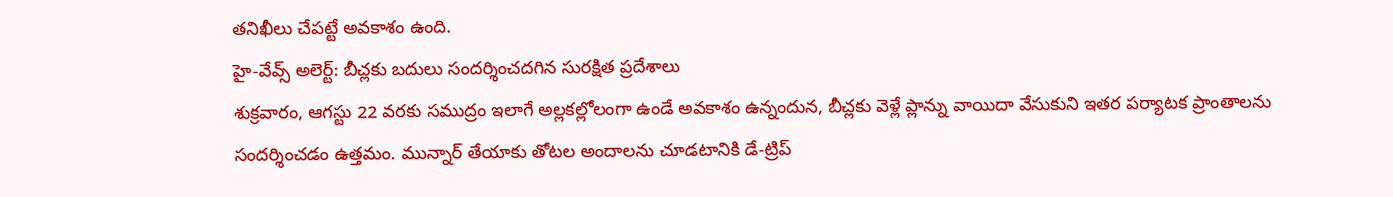తనిఖీలు చేపట్టే అవకాశం ఉంది.
హై-వేవ్స్ అలెర్ట్: బీచ్లకు బదులు సందర్శించదగిన సురక్షిత ప్రదేశాలు
శుక్రవారం, ఆగస్టు 22 వరకు సముద్రం ఇలాగే అల్లకల్లోలంగా ఉండే అవకాశం ఉన్నందున, బీచ్లకు వెళ్లే ప్లాన్ను వాయిదా వేసుకుని ఇతర పర్యాటక ప్రాంతాలను సందర్శించడం ఉత్తమం. మున్నార్ తేయాకు తోటల అందాలను చూడటానికి డే-ట్రిప్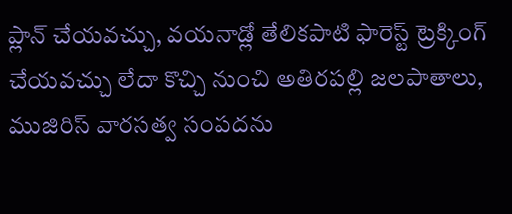ప్లాన్ చేయవచ్చు, వయనాడ్లో తేలికపాటి ఫారెస్ట్ ట్రెక్కింగ్ చేయవచ్చు లేదా కొచ్చి నుంచి అతిరపల్లి జలపాతాలు, ముజిరిస్ వారసత్వ సంపదను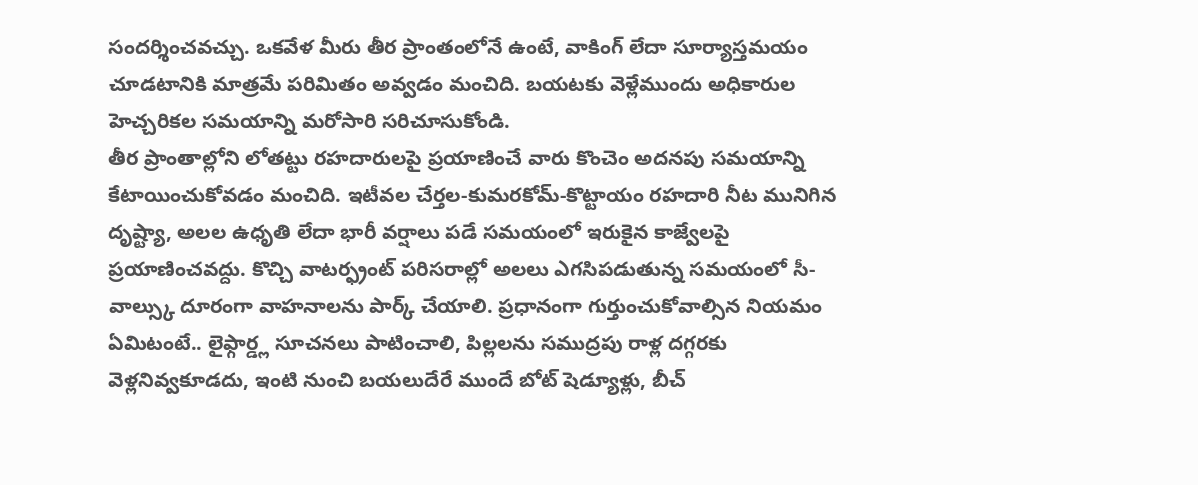సందర్శించవచ్చు. ఒకవేళ మీరు తీర ప్రాంతంలోనే ఉంటే, వాకింగ్ లేదా సూర్యాస్తమయం చూడటానికి మాత్రమే పరిమితం అవ్వడం మంచిది. బయటకు వెళ్లేముందు అధికారుల హెచ్చరికల సమయాన్ని మరోసారి సరిచూసుకోండి.
తీర ప్రాంతాల్లోని లోతట్టు రహదారులపై ప్రయాణించే వారు కొంచెం అదనపు సమయాన్ని కేటాయించుకోవడం మంచిది. ఇటీవల చేర్తల-కుమరకోమ్-కొట్టాయం రహదారి నీట మునిగిన దృష్ట్యా, అలల ఉధృతి లేదా భారీ వర్షాలు పడే సమయంలో ఇరుకైన కాజ్వేలపై ప్రయాణించవద్దు. కొచ్చి వాటర్ఫ్రంట్ పరిసరాల్లో అలలు ఎగసిపడుతున్న సమయంలో సీ-వాల్స్కు దూరంగా వాహనాలను పార్క్ చేయాలి. ప్రధానంగా గుర్తుంచుకోవాల్సిన నియమం ఏమిటంటే.. లైఫ్గార్డ్ల సూచనలు పాటించాలి, పిల్లలను సముద్రపు రాళ్ల దగ్గరకు వెళ్లనివ్వకూడదు, ఇంటి నుంచి బయలుదేరే ముందే బోట్ షెడ్యూళ్లు, బీచ్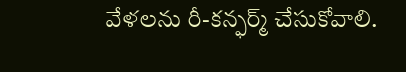వేళలను రీ-కన్ఫర్మ్ చేసుకోవాలి.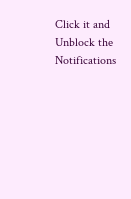Click it and Unblock the Notifications